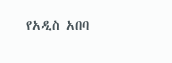የአዲስ አበባ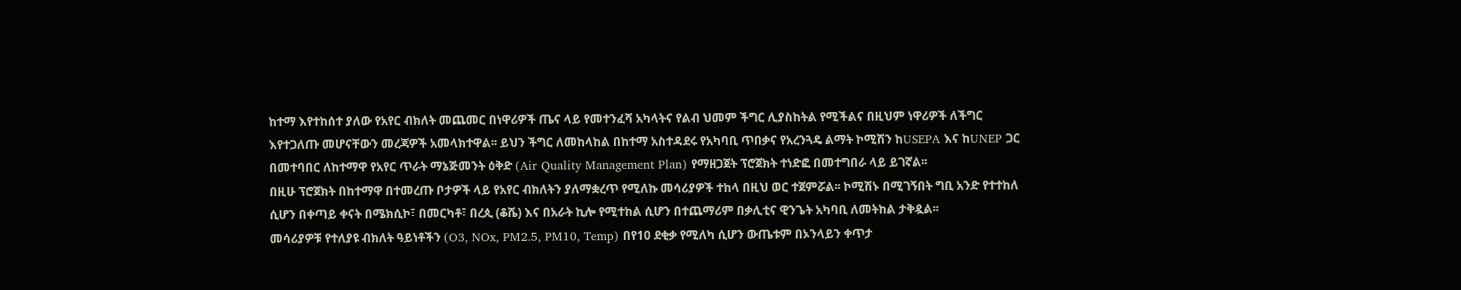ከተማ እየተከሰተ ያለው የአየር ብክለት መጨመር በነዋሪዎች ጤና ላይ የመተንፈሻ አካላትና የልብ ህመም ችግር ሊያስከትል የሚችልና በዚህም ነዋሪዎች ለችግር እየተጋለጡ መሆናቸውን መረጃዎች አመላክተዋል፡፡ ይህን ችግር ለመከላከል በከተማ አስተዳደሩ የአካባቢ ጥበቃና የአረንጓዴ ልማት ኮሚሽን ከUSEPA እና ከUNEP ጋር በመተባበር ለከተማዋ የአየር ጥራት ማኔጅመንት ዕቅድ (Air Quality Management Plan) የማዘጋጀት ፕሮጀክት ተነድፎ በመተግበራ ላይ ይገኛል፡፡
በዚሁ ፕሮጀክት በከተማዋ በተመረጡ ቦታዎች ላይ የአየር ብክለትን ያለማቋረጥ የሚለኩ መሳሪያዎች ተከላ በዚህ ወር ተጀምሯል፡፡ ኮሚሽኑ በሚገኝበት ግቢ አንድ የተተከለ ሲሆን በቀጣይ ቀናት በሜክሲኮ፣ በመርካቶ፣ በረጲ (ቆሼ) እና በአራት ኪሎ የሚተከል ሲሆን በተጨማሪም በቃሊቲና ዊንጌት አካባቢ ለመትከል ታቅዷል፡፡
መሳሪያዎቹ የተለያዩ ብክለት ዓይነቶችን (O3, NOx, PM2.5, PM10, Temp) በየ10 ደቂቃ የሚለካ ሲሆን ውጤቱም በኦንላይን ቀጥታ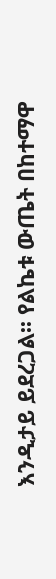እንዲታይ ይደረጋል፡፡ የልኬቱ ውጤት በከተማዋ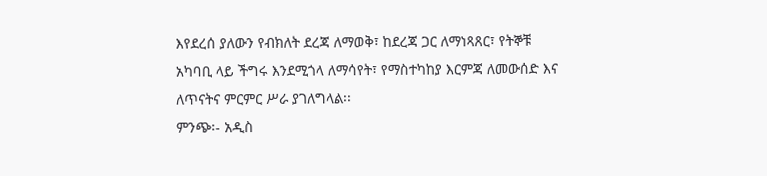እየደረሰ ያለውን የብክለት ደረጃ ለማወቅ፣ ከደረጃ ጋር ለማነጻጸር፣ የትኞቹ አካባቢ ላይ ችግሩ እንደሚጎላ ለማሳየት፣ የማስተካከያ እርምጃ ለመውሰድ እና ለጥናትና ምርምር ሥራ ያገለግላል፡፡
ምንጭ፡- አዲስ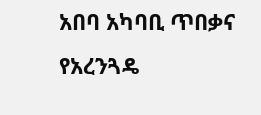አበባ አካባቢ ጥበቃና የአረንጓዴ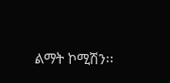ልማት ኮሚሽን፡፡